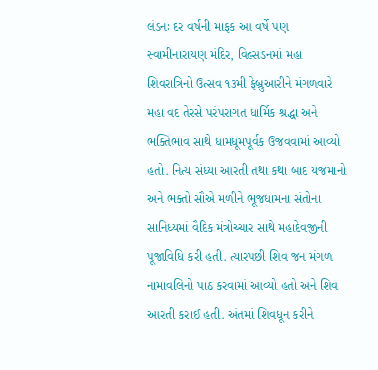લંડનઃ દર વર્ષની માફક આ વર્ષે પણ સ્વામીનારાયણ મંદિર, વિલ્સડનમાં મહા શિવરાત્રિનો ઉત્સવ ૧૩મી ફેબ્રુઆરીને મંગળવારે મહા વદ તેરસે પરંપરાગત ધાર્મિક શ્રદ્ધા અને ભક્તિભાવ સાથે ધામધૂમપૂર્વક ઉજવવામાં આવ્યો હતો. નિત્ય સંધ્યા આરતી તથા કથા બાદ યજમાનો અને ભક્તો સૌએ મળીને ભૂજધામના સંતોના સાનિધ્યમાં વૈદિક મંત્રોચ્ચાર સાથે મહાદેવજીની પૂજાવિધિ કરી હતી. ત્યારપછી શિવ જન મંગળ નામાવલિનો પાઠ કરવામાં આવ્યો હતો અને શિવ આરતી કરાઈ હતી. અંતમાં શિવધૂન કરીને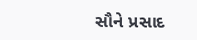સૌને પ્રસાદ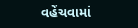વહેંચવામાં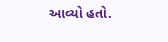આવ્યો હતો.